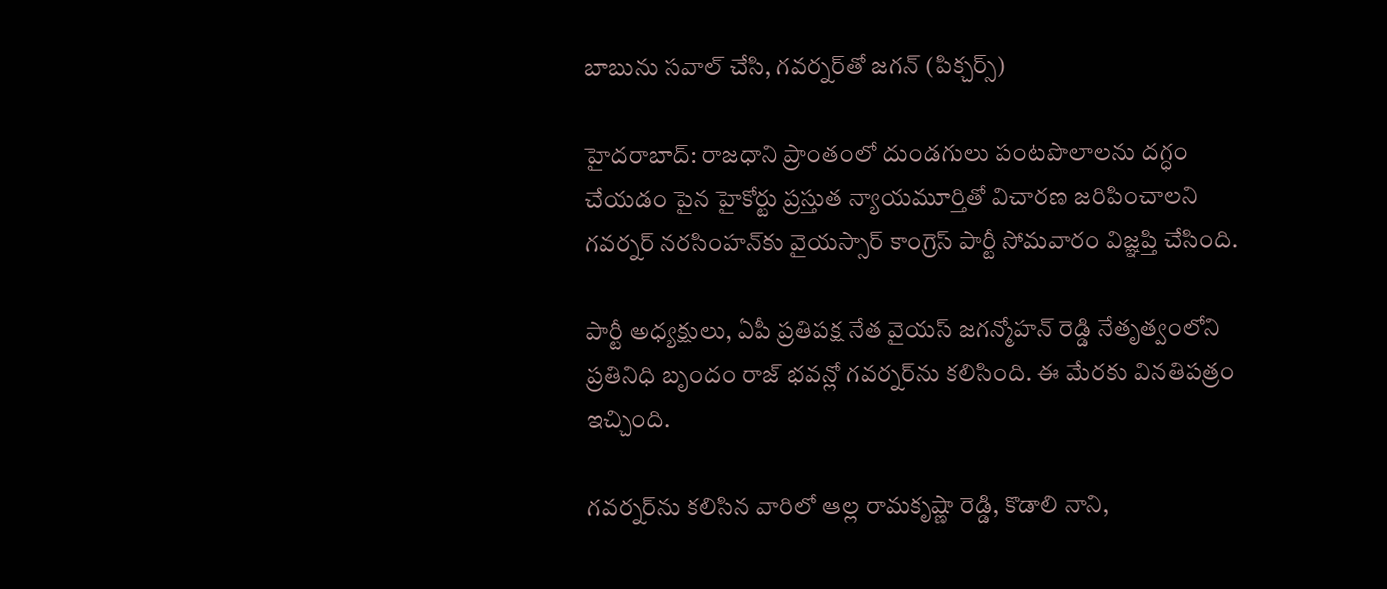బాబును సవాల్ చేసి, గవర్నర్‌తో జగన్ (పిక్చర్స్)

హైదరాబాద్: రాజధాని ప్రాంతంలో దుండగులు పంటపొలాలను దగ్ధం చేయడం పైన హైకోర్టు ప్రస్తుత న్యాయమూర్తితో విచారణ జరిపించాలని గవర్నర్ నరసింహన్‌కు వైయస్సార్ కాంగ్రెస్ పార్టీ సోమవారం విజ్ఞప్తి చేసింది.

పార్టీ అధ్యక్షులు, ఏపీ ప్రతిపక్ష నేత వైయస్ జగన్మోహన్ రెడ్డి నేతృత్వంలోని ప్రతినిధి బృందం రాజ్ భవన్లో గవర్నర్‌ను కలిసింది. ఈ మేరకు వినతిపత్రం ఇచ్చింది.

గవర్నర్‌ను కలిసిన వారిలో ఆల్ల రామకృష్ణా రెడ్డి, కొడాలి నాని,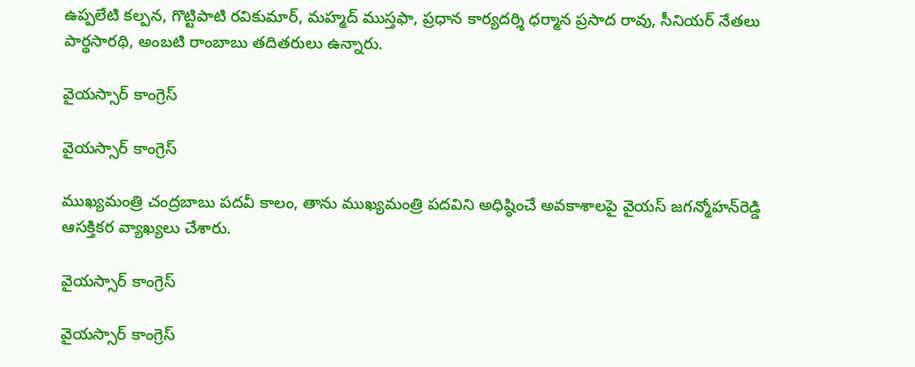ఉప్పలేటి కల్పన, గొట్టిపాటి రవికుమార్, మహ్మద్ ముస్తఫా, ప్రధాన కార్యదర్శి ధర్మాన ప్రసాద రావు, సీనియర్ నేతలు పార్థసారథి, అంబటి రాంబాబు తదితరులు ఉన్నారు.

వైయస్సార్ కాంగ్రెస్

వైయస్సార్ కాంగ్రెస్

ముఖ్యమంత్రి చంద్రబాబు పదవీ కాలం, తాను ముఖ్యమంత్రి పదవిని అధిష్ఠించే అవకాశాలపై వైయస్ జగన్మోహన్‌రెడ్డి ఆసక్తికర వ్యాఖ్యలు చేశారు.

వైయస్సార్ కాంగ్రెస్

వైయస్సార్ కాంగ్రెస్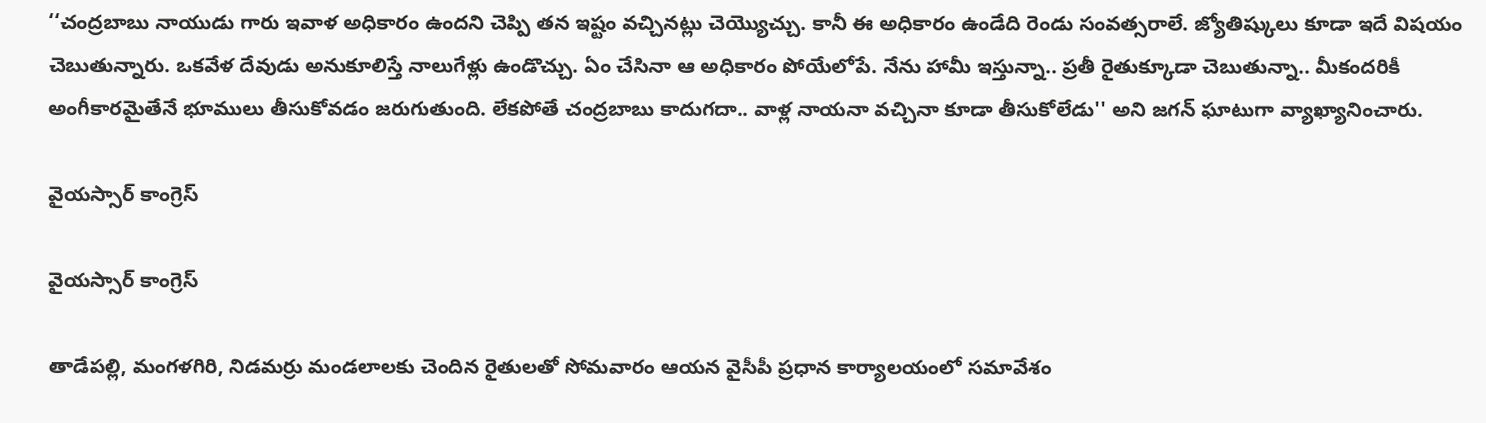‘‘చంద్రబాబు నాయుడు గారు ఇవాళ అధికారం ఉందని చెప్పి తన ఇష్టం వచ్చినట్లు చెయ్యొచ్చు. కానీ ఈ అధికారం ఉండేది రెండు సంవత్సరాలే. జ్యోతిష్కులు కూడా ఇదే విషయం చెబుతున్నారు. ఒకవేళ దేవుడు అనుకూలిస్తే నాలుగేళ్లు ఉండొచ్చు. ఏం చేసినా ఆ అధికారం పోయేలోపే. నేను హామీ ఇస్తున్నా.. ప్రతీ రైతుక్కూడా చెబుతున్నా.. మీకందరికీ అంగీకారమైతేనే భూములు తీసుకోవడం జరుగుతుంది. లేకపోతే చంద్రబాబు కాదుగదా.. వాళ్ల నాయనా వచ్చినా కూడా తీసుకోలేడు'' అని జగన్ ఘాటుగా వ్యాఖ్యానించారు.

వైయస్సార్ కాంగ్రెస్

వైయస్సార్ కాంగ్రెస్

తాడేపల్లి, మంగళగిరి, నిడమర్రు మండలాలకు చెందిన రైతులతో సోమవారం ఆయన వైసీపీ ప్రధాన కార్యాలయంలో సమావేశం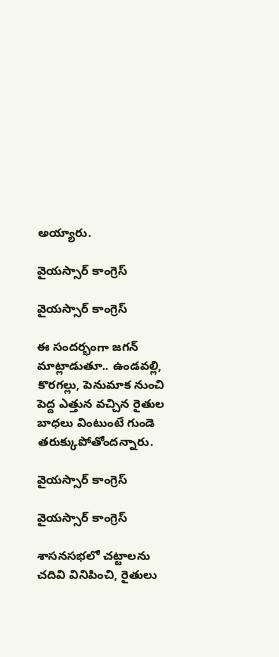అయ్యారు.

వైయస్సార్ కాంగ్రెస్

వైయస్సార్ కాంగ్రెస్

ఈ సందర్భంగా జగన్‌ మాట్లాడుతూ.. ఉండవల్లి, కొరగల్లు, పెనుమాక నుంచి పెద్ద ఎత్తున వచ్చిన రైతుల బాధలు వింటుంటే గుండె తరుక్కుపోతోందన్నారు.

వైయస్సార్ కాంగ్రెస్

వైయస్సార్ కాంగ్రెస్

శాసనసభలో చట్టాలను చదివి వినిపించి, రైతులు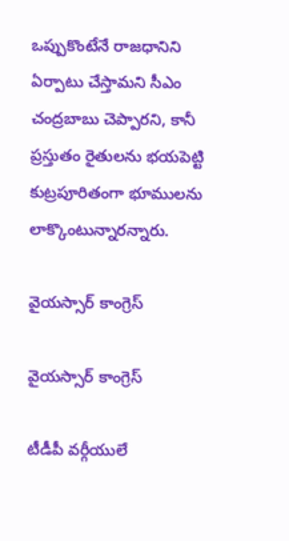ఒప్పుకొంటేనే రాజధానిని ఏర్పాటు చేస్తామని సీఎం చంద్రబాబు చెప్పారని, కానీ ప్రస్తుతం రైతులను భయపెట్టి కుట్రపూరితంగా భూములను లాక్కొంటున్నారన్నారు.

వైయస్సార్ కాంగ్రెస్

వైయస్సార్ కాంగ్రెస్

టీడీపీ వర్గీయులే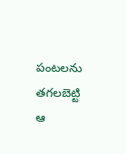పంటలను తగలబెట్టి ఆ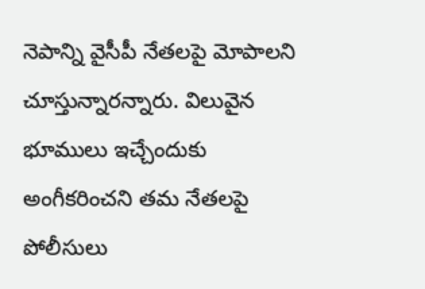నెపాన్ని వైసీపీ నేతలపై మోపాలని చూస్తున్నారన్నారు. విలువైన భూములు ఇచ్చేందుకు అంగీకరించని తమ నేతలపై పోలీసులు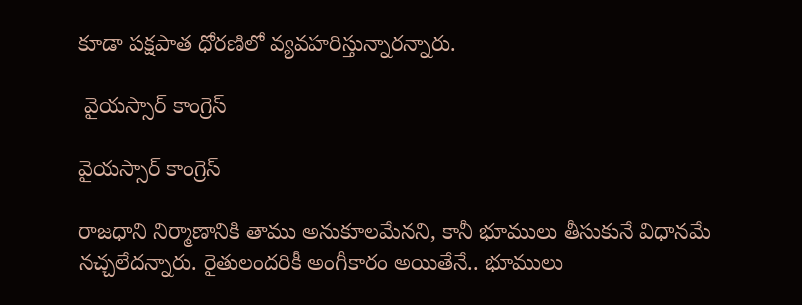కూడా పక్షపాత ధోరణిలో వ్యవహరిస్తున్నారన్నారు.

 వైయస్సార్ కాంగ్రెస్

వైయస్సార్ కాంగ్రెస్

రాజధాని నిర్మాణానికి తాము అనుకూలమేనని, కానీ భూములు తీసుకునే విధానమే నచ్చలేదన్నారు. రైతులందరికీ అంగీకారం అయితేనే.. భూములు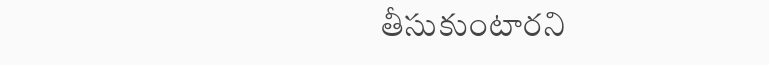తీసుకుంటారని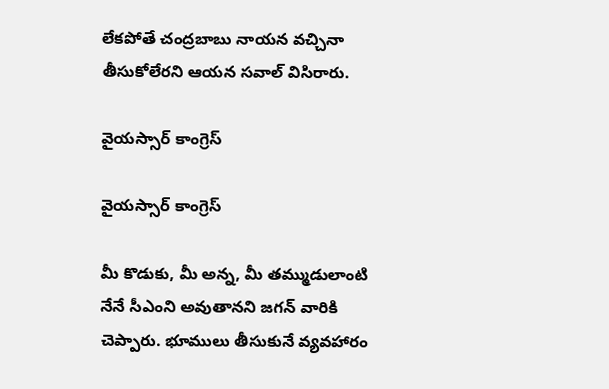లేకపోతే చంద్రబాబు నాయన వచ్చినా తీసుకోలేరని ఆయన సవాల్‌ విసిరారు.

వైయస్సార్ కాంగ్రెస్

వైయస్సార్ కాంగ్రెస్

మీ కొడుకు, మీ అన్న, మీ తమ్ముడులాంటి నేనే సీఎంని అవుతానని జగన్‌ వారికి చెప్పారు. భూములు తీసుకునే వ్యవహారం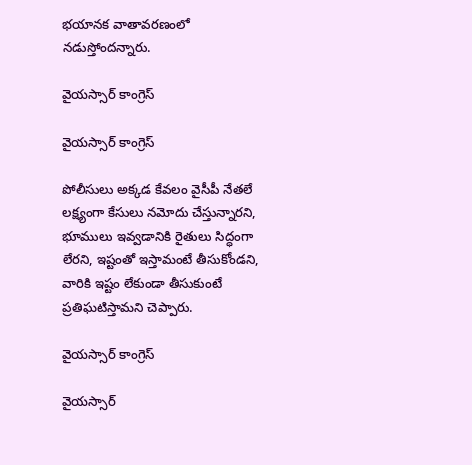భయానక వాతావరణంలో నడుస్తోందన్నారు.

వైయస్సార్ కాంగ్రెస్

వైయస్సార్ కాంగ్రెస్

పోలీసులు అక్కడ కేవలం వైసీపీ నేతలే లక్ష్యంగా కేసులు నమోదు చేస్తున్నారని, భూములు ఇవ్వడానికి రైతులు సిద్ధంగా లేరని, ఇష్టంతో ఇస్తామంటే తీసుకోండని, వారికి ఇష్టం లేకుండా తీసుకుంటే ప్రతిఘటిస్తామని చెప్పారు.

వైయస్సార్ కాంగ్రెస్

వైయస్సార్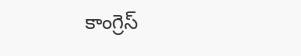కాంగ్రెస్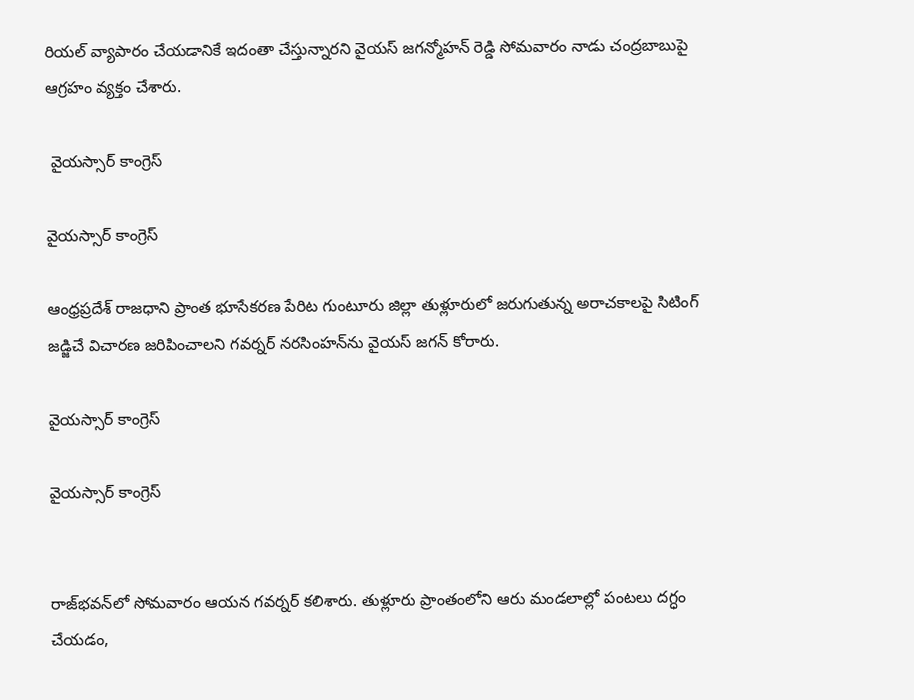రియల్‌ వ్యాపారం చేయడానికే ఇదంతా చేస్తున్నారని వైయస్ జగన్మోహన్ రెడ్డి సోమవారం నాడు చంద్రబాబుపై ఆగ్రహం వ్యక్తం చేశారు.

 వైయస్సార్ కాంగ్రెస్

వైయస్సార్ కాంగ్రెస్

ఆంధ్రప్రదేశ్‌ రాజధాని ప్రాంత భూసేకరణ పేరిట గుంటూరు జిల్లా తుళ్లూరులో జరుగుతున్న అరాచకాలపై సిటింగ్‌ జడ్జిచే విచారణ జరిపించాలని గవర్నర్‌ నరసింహన్‌ను వైయస్ జగన్ కోరారు.

వైయస్సార్ కాంగ్రెస్

వైయస్సార్ కాంగ్రెస్


రాజ్‌భవన్‌లో సోమవారం ఆయన గవర్నర్‌ కలిశారు. తుళ్లూరు ప్రాంతంలోని ఆరు మండలాల్లో పంటలు దగ్ధం చేయడం,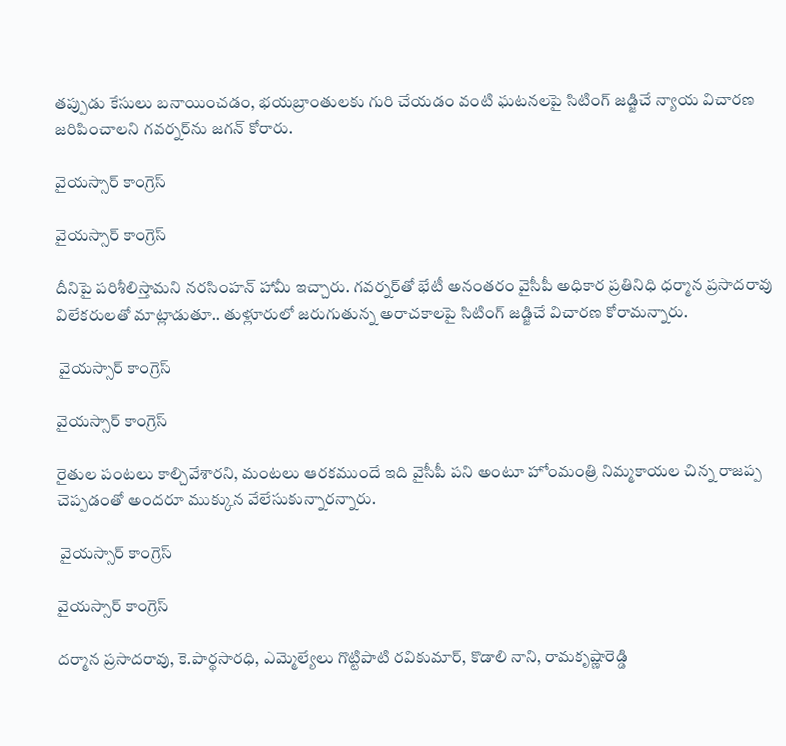తప్పుడు కేసులు బనాయించడం, భయబ్రాంతులకు గురి చేయడం వంటి ఘటనలపై సిటింగ్‌ జడ్జిచే న్యాయ విచారణ జరిపించాలని గవర్నర్‌ను జగన్‌ కోరారు.

వైయస్సార్ కాంగ్రెస్

వైయస్సార్ కాంగ్రెస్

దీనిపై పరిశీలిస్తామని నరసింహన్‌ హామీ ఇచ్చారు. గవర్నర్‌తో భేటీ అనంతరం వైసీపీ అధికార ప్రతినిధి ధర్మాన ప్రసాదరావు విలేకరులతో మాట్లాడుతూ.. తుళ్లూరులో జరుగుతున్న అరాచకాలపై సిటింగ్‌ జడ్జిచే విచారణ కోరామన్నారు.

 వైయస్సార్ కాంగ్రెస్

వైయస్సార్ కాంగ్రెస్

రైతుల పంటలు కాల్చివేశారని, మంటలు ఆరకముందే ఇది వైసీపీ పని అంటూ హోంమంత్రి నిమ్మకాయల చిన్న రాజప్ప చెప్పడంతో అందరూ ముక్కున వేలేసుకున్నారన్నారు.

 వైయస్సార్ కాంగ్రెస్

వైయస్సార్ కాంగ్రెస్

దర్మాన ప్రసాదరావు, కె.పార్థసారధి, ఎమ్మెల్యేలు గొట్టిపాటి రవికుమార్‌, కొడాలి నాని, రామకృష్ణారెడ్డి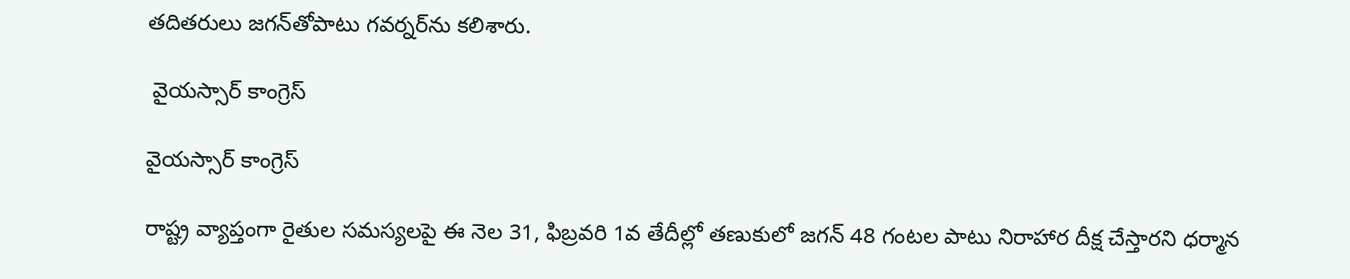తదితరులు జగన్‌తోపాటు గవర్నర్‌ను కలిశారు.

 వైయస్సార్ కాంగ్రెస్

వైయస్సార్ కాంగ్రెస్

రాష్ట్ర వ్యాప్తంగా రైతుల సమస్యలపై ఈ నెల 31, ఫిబ్రవరి 1వ తేదీల్లో తణుకులో జగన్‌ 48 గంటల పాటు నిరాహార దీక్ష చేస్తారని ధర్మాన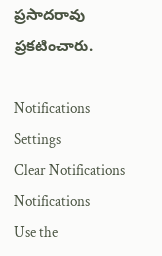ప్రసాదరావు ప్రకటించారు.

Notifications
Settings
Clear Notifications
Notifications
Use the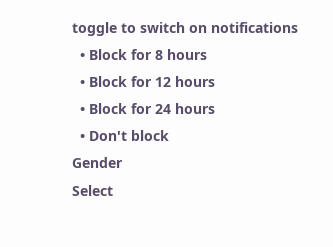toggle to switch on notifications
  • Block for 8 hours
  • Block for 12 hours
  • Block for 24 hours
  • Don't block
Gender
Select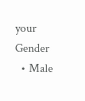your Gender
  • Male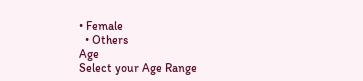• Female
  • Others
Age
Select your Age Range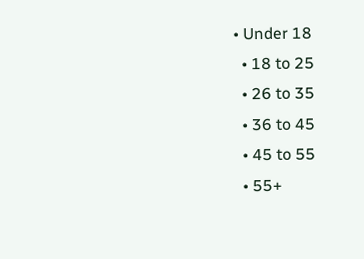• Under 18
  • 18 to 25
  • 26 to 35
  • 36 to 45
  • 45 to 55
  • 55+